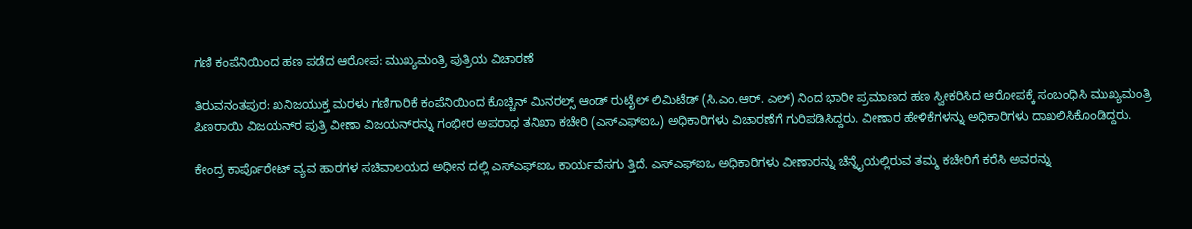ಗಣಿ ಕಂಪೆನಿಯಿಂದ ಹಣ ಪಡೆದ ಆರೋಪ: ಮುಖ್ಯಮಂತ್ರಿ ಪುತ್ರಿಯ ವಿಚಾರಣೆ

ತಿರುವನಂತಪುರ: ಖನಿಜಯುಕ್ತ ಮರಳು ಗಣಿಗಾರಿಕೆ ಕಂಪೆನಿಯಿಂದ ಕೊಚ್ಚಿನ್ ಮಿನರಲ್ಸ್ ಆಂಡ್ ರುಟೈಲ್ ಲಿಮಿಟೆಡ್ (ಸಿ.ಎಂ.ಆರ್. ಎಲ್) ನಿಂದ ಭಾರೀ ಪ್ರಮಾಣದ ಹಣ ಸ್ವೀಕರಿಸಿದ ಆರೋಪಕ್ಕೆ ಸಂಬಂಧಿಸಿ ಮುಖ್ಯಮಂತ್ರಿ ಪಿಣರಾಯಿ ವಿಜಯನ್‌ರ ಪುತ್ರಿ ವೀಣಾ ವಿಜಯನ್‌ರನ್ನು ಗಂಭೀರ ಅಪರಾಧ ತನಿಖಾ ಕಚೇರಿ (ಎಸ್‌ಎಫ್‌ಐಒ) ಅಧಿಕಾರಿಗಳು ವಿಚಾರಣೆಗೆ ಗುರಿಪಡಿಸಿದ್ದರು. ವೀಣಾರ ಹೇಳಿಕೆಗಳನ್ನು ಅಧಿಕಾರಿಗಳು ದಾಖಲಿಸಿಕೊಂಡಿದ್ದರು.

ಕೇಂದ್ರ ಕಾರ್ಪೊರೇಟ್ ವ್ಯವ ಹಾರಗಳ ಸಚಿವಾಲಯದ ಅಧೀನ ದಲ್ಲಿ ಎಸ್‌ಎಫ್‌ಐಒ ಕಾರ್ಯವೆಸಗು ತ್ತಿದೆ. ಎಸ್‌ಎಫ್‌ಐಒ ಅಧಿಕಾರಿಗಳು ವೀಣಾರನ್ನು ಚೆನ್ನೈಯಲ್ಲಿರುವ ತಮ್ಮ ಕಚೇರಿಗೆ ಕರೆಸಿ ಅವರನ್ನು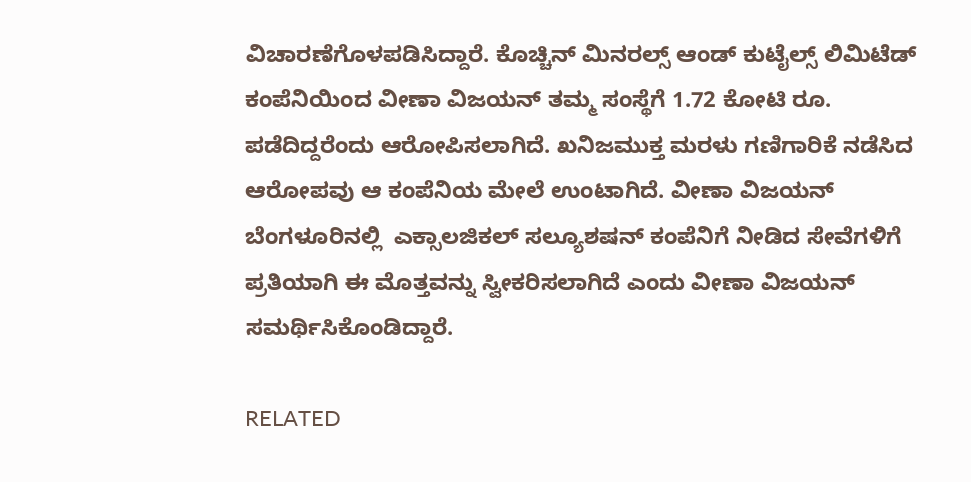ವಿಚಾರಣೆಗೊಳಪಡಿಸಿದ್ದಾರೆ. ಕೊಚ್ಚಿನ್ ಮಿನರಲ್ಸ್ ಆಂಡ್ ಕುಟೈಲ್ಸ್ ಲಿಮಿಟೆಡ್ ಕಂಪೆನಿಯಿಂದ ವೀಣಾ ವಿಜಯನ್ ತಮ್ಮ ಸಂಸ್ಥೆಗೆ 1.72 ಕೋಟಿ ರೂ. ಪಡೆದಿದ್ದರೆಂದು ಆರೋಪಿಸಲಾಗಿದೆ. ಖನಿಜಮುಕ್ತ ಮರಳು ಗಣಿಗಾರಿಕೆ ನಡೆಸಿದ ಆರೋಪವು ಆ ಕಂಪೆನಿಯ ಮೇಲೆ ಉಂಟಾಗಿದೆ. ವೀಣಾ ವಿಜಯನ್ ಬೆಂಗಳೂರಿನಲ್ಲಿ  ಎಕ್ಸಾಲಜಿಕಲ್ ಸಲ್ಯೂಶಷನ್ ಕಂಪೆನಿಗೆ ನೀಡಿದ ಸೇವೆಗಳಿಗೆ ಪ್ರತಿಯಾಗಿ ಈ ಮೊತ್ತವನ್ನು ಸ್ವೀಕರಿಸಲಾಗಿದೆ ಎಂದು ವೀಣಾ ವಿಜಯನ್ ಸಮರ್ಥಿಸಿಕೊಂಡಿದ್ದಾರೆ.

RELATED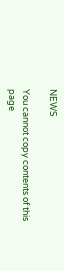NEWS

You cannot copy contents of this page